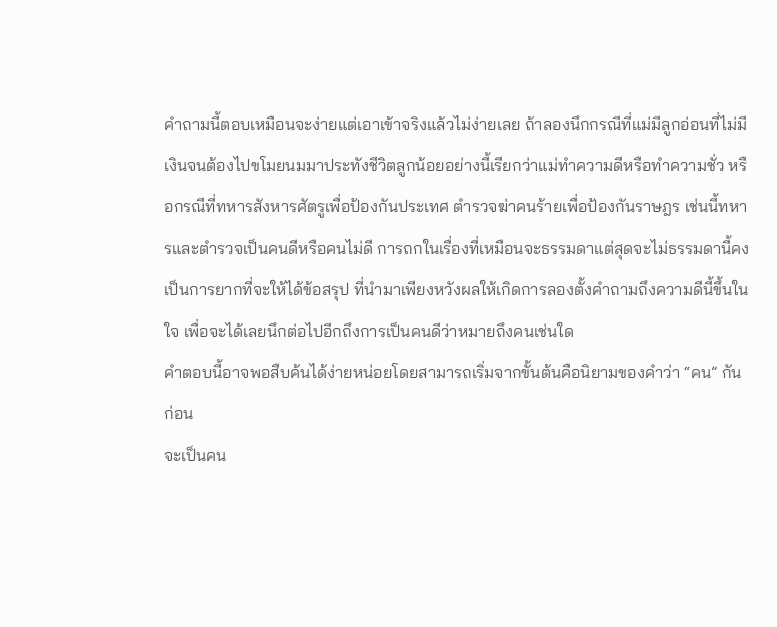คำถามนี้ตอบเหมือนจะง่ายแต่เอาเข้าจริงแล้วไม่ง่ายเลย ถ้าลองนึกกรณีที่แม่มีลูกอ่อนที่ไม่มีเงินจนต้องไปขโมยนมมาประทังชีวิตลูกน้อยอย่างนี้เรียกว่าแม่ทำความดีหรือทำความชั่ว หรือกรณีที่ทหารสังหารศัตรูเพื่อป้องกันประเทศ ตำรวจฆ่าคนร้ายเพื่อป้องกันราษฎร เช่นนี้ทหารและตำรวจเป็นคนดีหรือคนไม่ดี การถกในเรื่องที่เหมือนจะธรรมดาแต่สุดจะไม่ธรรมดานี้คงเป็นการยากที่จะให้ได้ข้อสรุป ที่นำมาเพียงหวังผลให้เกิดการลองตั้งคำถามถึงความดีนี้ขึ้นในใจ เพื่อจะได้เลยนึกต่อไปอีกถึงการเป็นคนดีว่าหมายถึงคนเช่นใด
คำตอบนี้อาจพอสืบค้นได้ง่ายหน่อยโดยสามารถเริ่มจากขั้นต้นคือนิยามของคำว่า “คน” กันก่อน
จะเป็นคน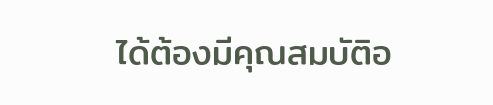ได้ต้องมีคุณสมบัติอ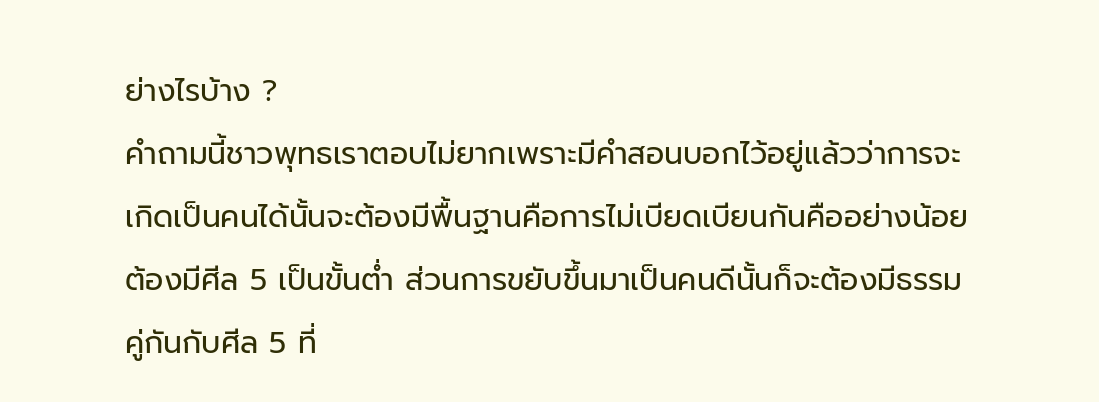ย่างไรบ้าง ?
คำถามนี้ชาวพุทธเราตอบไม่ยากเพราะมีคำสอนบอกไว้อยู่แล้วว่าการจะเกิดเป็นคนได้นั้นจะต้องมีพื้นฐานคือการไม่เบียดเบียนกันคืออย่างน้อยต้องมีศีล 5 เป็นขั้นต่ำ ส่วนการขยับขึ้นมาเป็นคนดีนั้นก็จะต้องมีธรรมคู่กันกับศีล 5 ที่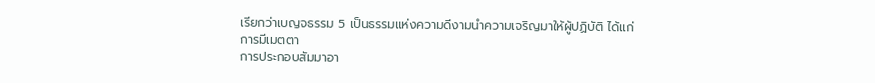เรียกว่าเบญจธรรม 5 เป็นธรรมแห่งความดีงามนำความเจริญมาให้ผู้ปฏิบัติ ได้แก่
การมีเมตตา
การประกอบสัมมาอา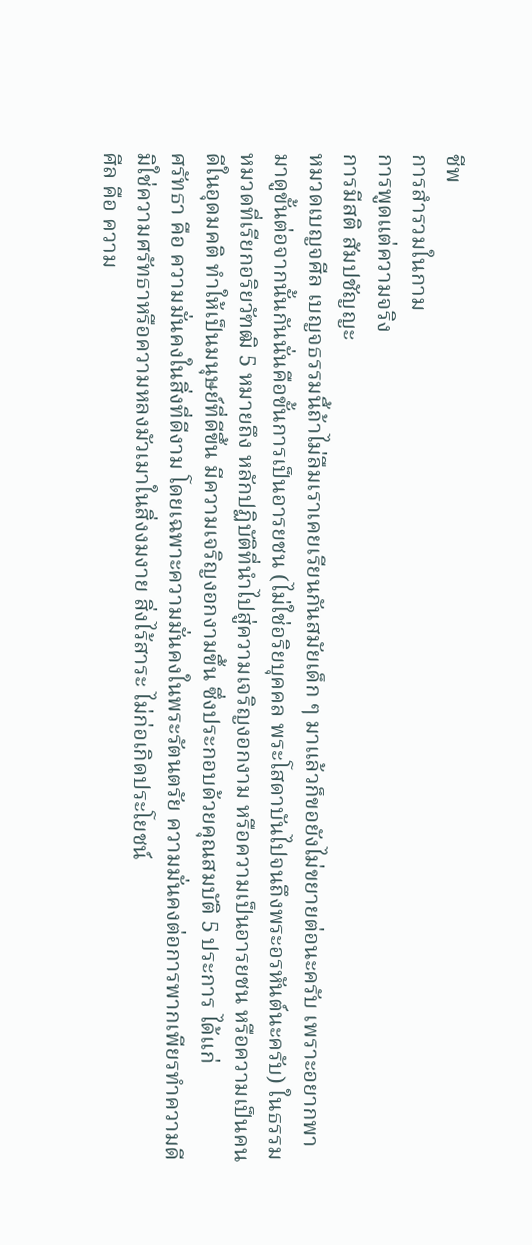ชีพ
การสำรวมในกาม
การพูดแต่ความจริง
การมีสติ สัมปชัญญะ
หมวดเบญจศีล เบญจธรรมนี้ถ้าไม่ลืมเราเคยเรียนกันสมัยเด็ก ๆ มาแล้วก็ขอยังไม่ขยายต่อนะครับ เพราะอยากพามาดูขั้นต่อจากนั้นกันนั่นคือขั้นการเป็นอารยชน (ไม่ใช่อริยบุคคล พระโสดาบันไปจนถึงพระอรหันต์นะครับ) ในธรรมหมวดที่เรียกอริยวัฑฒิ 5 หมายถึง หลักปฏิบัติที่นำไปสู่ความเจริญงอกงาม หรือความเป็นอารยชน หรือความเป็นคนดีในอุดมคติ ทำให้เป็นมนุษย์ที่ดีขึ้น มีความเจริญงอกงามขึ้น ซึ่งประกอบด้วยคุณสมบัติ 5 ประการ ได้แก่
ศรัทธา คือ ความมั่นคงในสิ่งที่ดีงาม โดยเฉพาะความมั่นคงในพระรัตนตรัย ความมั่นคงต่อการพากเพียรทำความดี มิใช่ความศรัทธาหรือความหลงมัวเมาในสิ่งงมงาย สิ่งไร้สาระ ไม่ก่อเกิดประโยชน์
ศีล คือ ความ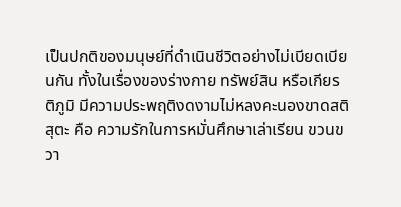เป็นปกติของมนุษย์ที่ดำเนินชีวิตอย่างไม่เบียดเบียนกัน ทั้งในเรื่องของร่างกาย ทรัพย์สิน หรือเกียรติภูมิ มีความประพฤติงดงามไม่หลงคะนองขาดสติ
สุตะ คือ ความรักในการหมั่นศึกษาเล่าเรียน ขวนขวา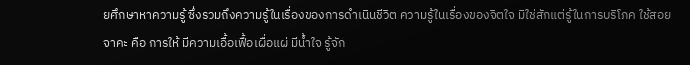ยศึกษาหาความรู้ ซึ่งรวมถึงความรู้ในเรื่องของการดำเนินชีวิต ความรู้ในเรื่องของจิตใจ มิใช่สักแต่รู้ในการบริโภค ใช้สอย
จาคะ คือ การให้ มีความเอื้อเฟื้อเผื่อแผ่ มีน้ำใจ รู้จัก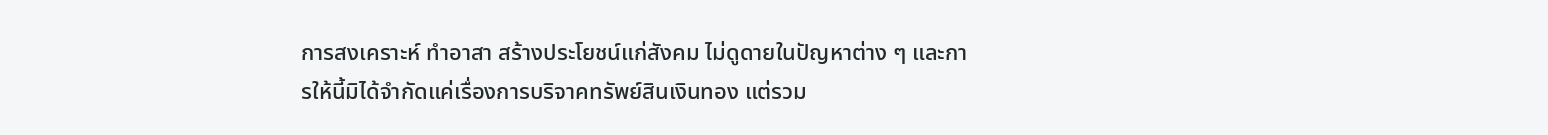การสงเคราะห์ ทำอาสา สร้างประโยชน์แก่สังคม ไม่ดูดายในปัญหาต่าง ๆ และการให้นี้มิได้จำกัดแค่เรื่องการบริจาคทรัพย์สินเงินทอง แต่รวม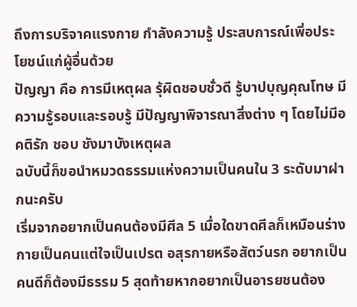ถึงการบริจาคแรงกาย กำลังความรู้ ประสบการณ์เพิ่อประโยชน์แก่ผู้อื่นด้วย
ปัญญา คือ การมีเหตุผล รุ้ผิดชอบชั่วดี รู้บาปบุญคุณโทษ มีความรู้รอบและรอบรู้ มีปัญญาพิจารณาสิ่งต่าง ๆ โดยไม่มีอคติรัก ชอบ ชังมาบังเหตุผล
ฉบับนี้ก็ขอนำหมวดธรรมแห่งความเป็นคนใน 3 ระดับมาฝากนะครับ
เริ่มจากอยากเป็นคนต้องมีศีล 5 เมื่อใดขาดศีลก็เหมือนร่างกายเป็นคนแต่ใจเป็นเปรต อสุรกายหรือสัตว์นรก อยากเป็นคนดีก็ต้องมีธรรม 5 สุดท้ายหากอยากเป็นอารยชนต้อง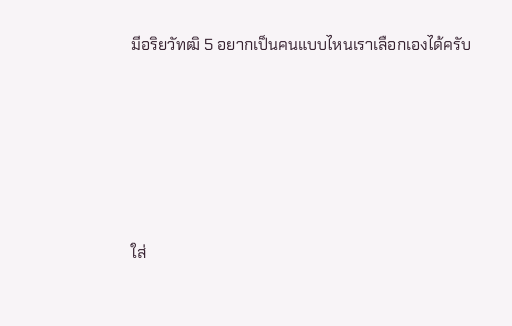มีอริยวัทฒิ 5 อยากเป็นคนแบบไหนเราเลือกเองได้ครับ







ใส่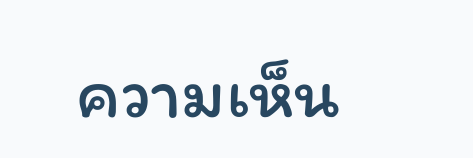ความเห็น